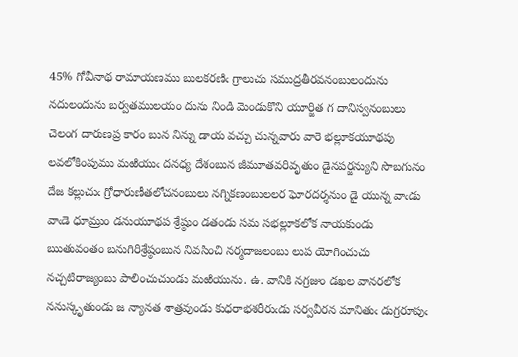45% గోవీనాథ రామాయణము బులకరణిఁ గ్రాలుచు సముద్రతీరవనంబులందును నదులందును బర్వతములయం దును నిండి మెండుకొని యూర్జిత గ దానిస్వనంబులు చెలంగ దారుణప్ర కారం బున నిన్ను డాయ వచ్చు చున్నవారు వారె భల్లూకయూథపు లవలోకింపుము మఱియుఁ దనధ్య దేశంబున జీమూతవరివృతుం డైనపర్జన్యుని సొబగునం దేజ కల్లుచుఁ గ్రోధారుణీతలోచనంబులు నగ్నికణంబులలర ఘోరదర్శనుం డై యున్న వాఁడు వాఁడె ధూమ్రుం డనుయూథప శ్రేష్ఠుం డతండు సమ సభల్లూకలోక నాయకుండు ఋతువంతం బనుగిరిశ్రేష్ఠంబున నివసించి నర్మదాజలంబు లుప యోగించుచు నచ్చటిరాజ్యంబు పాలించుచుండు మఱియును. ఉ. వానికి నగ్రజుం డఖల వానరలోక ననుస్కృతుండు జ న్యానత శాత్రవుండు కుధరాభశరీరుఁడు సర్వవీరన మానితుఁ డుగ్రరూపుఁ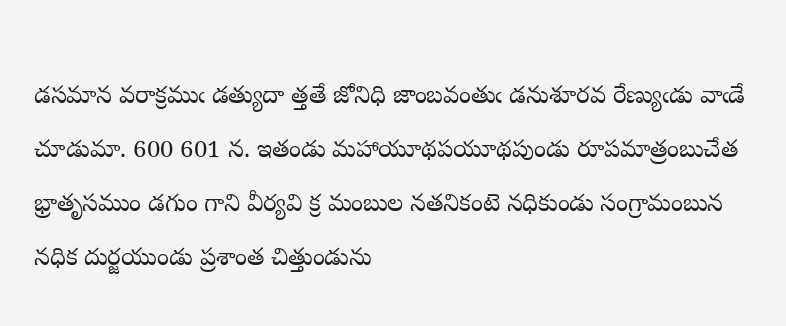డసమాన వరాక్రముఁ డత్యుదా త్తతే జోనిధి జాంబవంతుఁ డనుశూరవ రేణ్యుఁడు వాఁడే చూడుమా. 600 601 న. ఇతండు మహాయూథపయూథపుండు రూపమాత్రంబుచేత భ్రాతృసముం డగుం గాని వీర్యవి క్ర మంబుల నతనికంటె నధికుండు సంగ్రామంబున నధిక దుర్జయుండు ప్రశాంత చిత్తుండును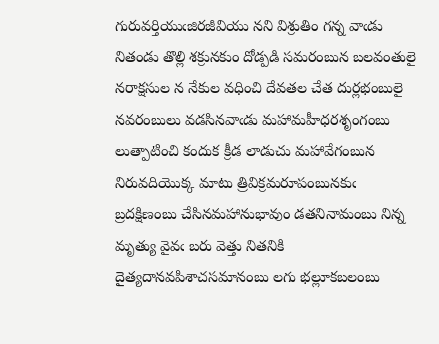గురువర్తియుఁజిరజీవియు నని విశ్రుతిం గన్న వాఁడు నితండు తొల్లి శక్రునకుం దోడ్పడి సమరంబున బలవంతులై నరాక్షసుల న నేకుల వధించి దేవతల చేత దుర్లభంబులై నవరంబులు వడసినవాఁడు మహామహీధరశృంగంబు లుత్పాటించి కందుక క్రీడ లాడుచు మహావేగంబున నిరువదియొక్క మాటు త్రివిక్రమరూపంబునకుఁ బ్రదక్షిణంబు చేసినమహానుభావుం డతనినామంబు నిన్న మృత్యు వైవఁ బరు వెత్తు నితనికి దైత్యదానవపిశాచసమానంబు లగు భల్లూకబలంబు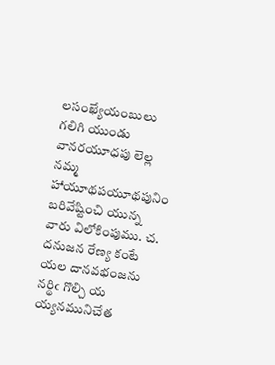లసంఖ్యేయంబులు గలిగి యుండు వానరయూధపు లెల్ల నమ్మ హాయూథపయూథపునిం బరివేష్టించి యున్న వారు విలోకింపుము. చ. దనుజన రేణ్య కంటే యల దానవభంజను నర్థిఁ గొల్చి య య్యనమునిచేత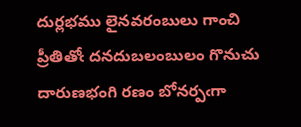దుర్లభము లైనవరంబులు గాంచి ప్రీతితోఁ దనదుబలంబులం గొనుచు దారుణభంగి రణం బోనర్పఁగా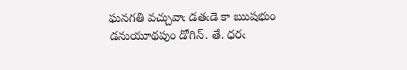ఘనగతి వచ్చువాఁ డతఁడె కా ఋషభుం డనుయూథపుం డోగిన్. తే. ధరఁ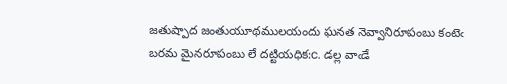జతుష్పాద జంతుయూథములయందు ఘనత నెవ్వానిరూపంబు కంటెఁ బరమ మైనరూపంబు లే దట్టియధిక:c. డల్ల వాఁడే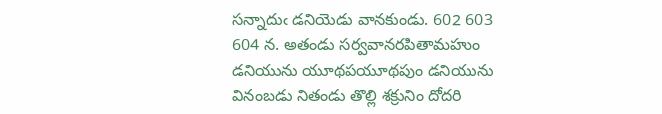సన్నాదుఁ డనియెడు వానకుండు. 602 603 604 న. అతండు సర్వవానరపితామహుం డనియును యూథపయూథపుం డనియును వినంబడు నితండు తొల్లి శక్రునిం దోదరి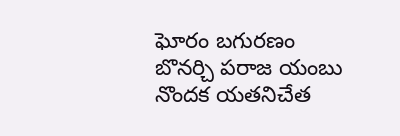ఘోరం బగురణం బొనర్చి పరాజ యంబు నొందక యతనిచేత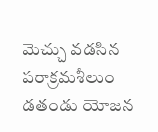మెచ్చు వడసిన పరాక్రమశీలుం డతండు యోజన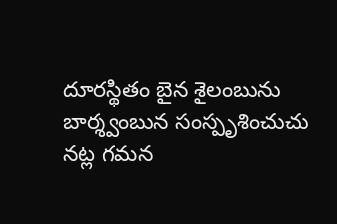దూరస్థితం బైన శైలంబును బార్శ్వంబున సంస్పృశించుచు నట్ల గమన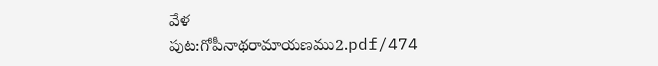వేళ
పుట:గోపీనాథరామాయణము2.pdf/474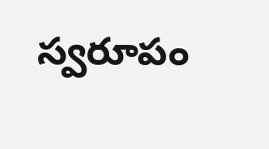స్వరూపం